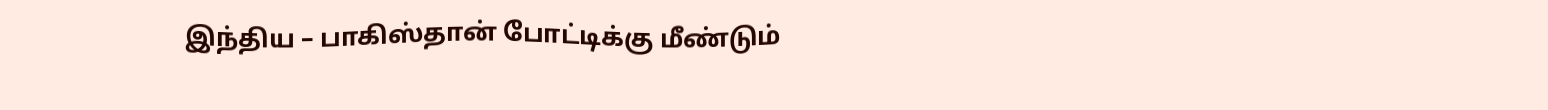இந்திய – பாகிஸ்தான் போட்டிக்கு மீண்டும்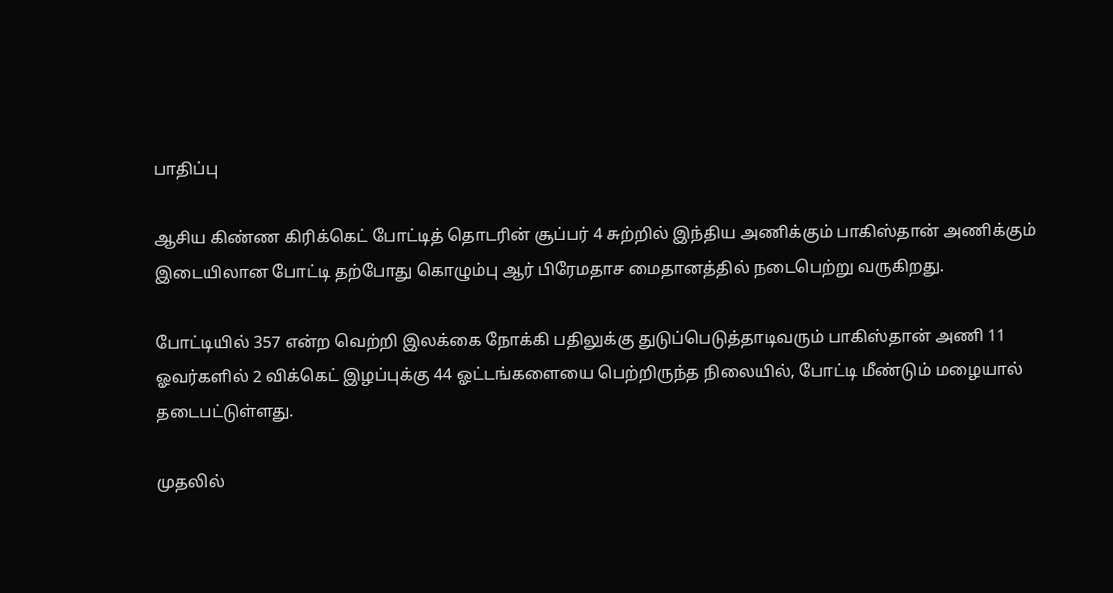பாதிப்பு

ஆசிய கிண்ண கிரிக்கெட் போட்டித் தொடரின் சூப்பர் 4 சுற்றில் இந்திய அணிக்கும் பாகிஸ்தான் அணிக்கும் இடையிலான போட்டி தற்போது கொழும்பு ஆர் பிரேமதாச மைதானத்தில் நடைபெற்று வருகிறது.

போட்டியில் 357 என்ற வெற்றி இலக்கை நோக்கி பதிலுக்கு துடுப்பெடுத்தாடிவரும் பாகிஸ்தான் அணி 11 ஓவர்களில் 2 விக்கெட் இழப்புக்கு 44 ஓட்டங்களையை பெற்றிருந்த நிலையில், போட்டி மீண்டும் மழையால் தடைபட்டுள்ளது.

முதலில்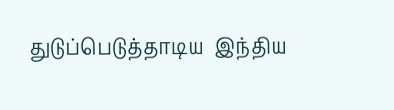துடுப்பெடுத்தாடிய  இந்திய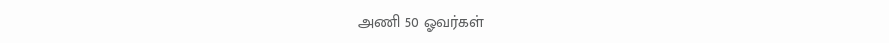அணி 50 ஓவர்கள்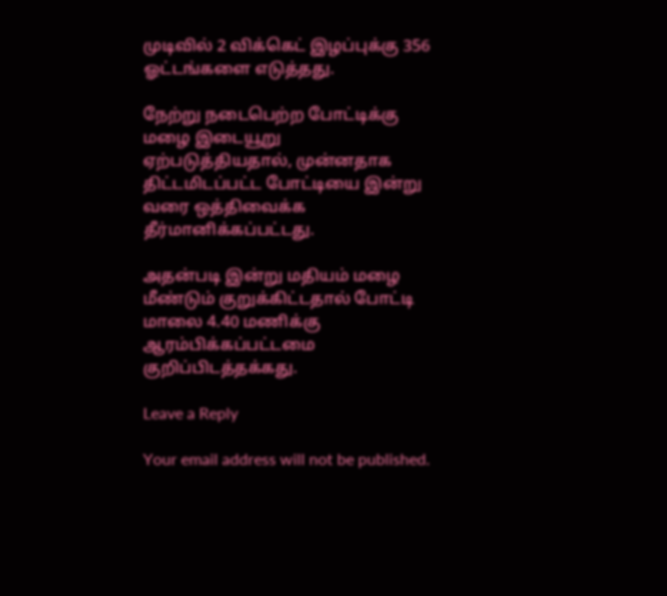முடிவில் 2 விக்கெட் இழப்புக்கு 356 ஓட்டங்களை எடுத்தது.

நேற்று நடைபெற்ற போட்டிக்கு மழை இடையூறு ஏற்படுத்தியதால், முன்னதாக திட்டமிடப்பட்ட போட்டியை இன்று வரை ஒத்திவைக்க தீர்மானிக்கப்பட்டது.

அதன்படி இன்று மதியம் மழை மீண்டும் குறுக்கிட்டதால் போட்டி மாலை 4.40 மணிக்கு ஆரம்பிக்கப்பட்டமை குறிப்பிடத்தக்கது.

Leave a Reply

Your email address will not be published.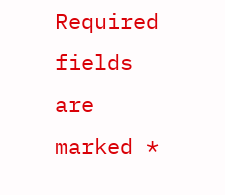Required fields are marked *